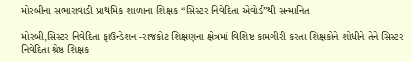મોરબીના સભારાવાડી પ્રાથમિક શાળાના શિક્ષક “સિસ્ટર નિવેદિતા એવોર્ડ”થી સન્માનિત

મોરબી,સિસ્ટર નિવેદિતા ફાઉન્ડેશન -રાજકોટ શિક્ષણના ક્ષેત્રમાં વિશિષ્ટ કામગીરી કરતા શિક્ષકોને શોધીને તેને સિસ્ટર નિવેદિતા શ્રેષ્ઠ શિક્ષક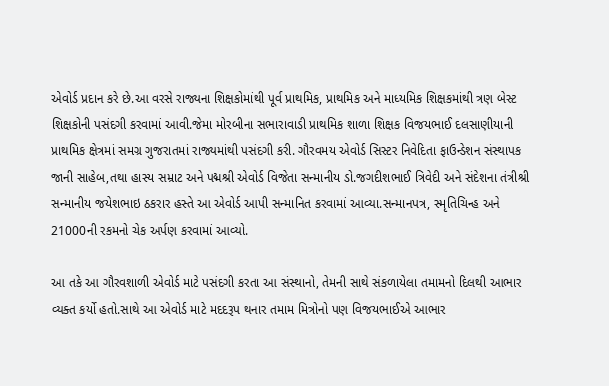એવોર્ડ પ્રદાન કરે છે.આ વરસે રાજ્યના શિક્ષકોમાંથી પૂર્વ પ્રાથમિક, પ્રાથમિક અને માધ્યમિક શિક્ષકમાંથી ત્રણ બેસ્ટ શિક્ષકોની પસંદગી કરવામાં આવી.જેમા મોરબીના સભારાવાડી પ્રાથમિક શાળા શિક્ષક વિજયભાઈ દલસાણીયાની પ્રાથમિક ક્ષેત્રમાં સમગ્ર ગુજરાતમાં રાજ્યમાંથી પસંદગી કરી. ગૌરવમય એવોર્ડ સિસ્ટર નિવેદિતા ફાઉન્ડેશન સંસ્થાપક જાની સાહેબ,તથા હાસ્ય સમ્રાટ અને પદ્મશ્રી એવોર્ડ વિજેતા સન્માનીય ડો.જગદીશભાઈ ત્રિવેદી અને સંદેશના તંત્રીશ્રી સન્માનીય જયેશભાઇ ઠકરાર હસ્તે આ એવોર્ડ આપી સન્માનિત કરવામાં આવ્યા.સન્માનપત્ર, સ્મૃતિચિન્હ અને 21000ની રકમનો ચેક અર્પણ કરવામાં આવ્યો.

આ તકે આ ગૌરવશાળી એવોર્ડ માટે પસંદગી કરતા આ સંસ્થાનો, તેમની સાથે સંકળાયેલા તમામનો દિલથી આભાર વ્યક્ત કર્યો હતો.સાથે આ એવોર્ડ માટે મદદરૂપ થનાર તમામ મિત્રોનો પણ વિજયભાઈએ આભાર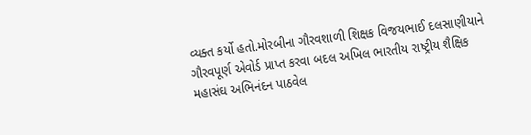વ્યક્ત કર્યો હતો.મોરબીના ગૌરવશાળી શિક્ષક વિજયભાઈ દલસાણીયાને ગૌરવપૂર્ણ એવોર્ડ પ્રાપ્ત કરવા બદલ અખિલ ભારતીય રાષ્ટ્રીય શૈક્ષિક મહાસંઘ અભિનંદન પાઠવેલ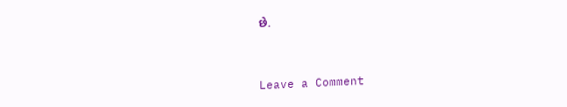છે.


Leave a Comment